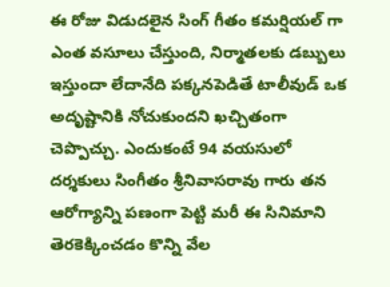ఈ రోజు విడుదలైన సింగ్ గీతం కమర్షియల్ గా ఎంత వసూలు చేస్తుంది, నిర్మాతలకు డబ్బులు ఇస్తుందా లేదానేది పక్కనపెడితే టాలీవుడ్ ఒక అదృష్టానికి నోచుకుందని ఖచ్చితంగా చెప్పొచ్చు. ఎందుకంటే 94 వయసులో దర్శకులు సింగీతం శ్రీనివాసరావు గారు తన ఆరోగ్యాన్ని పణంగా పెట్టి మరీ ఈ సినిమాని తెరకెక్కించడం కొన్ని వేల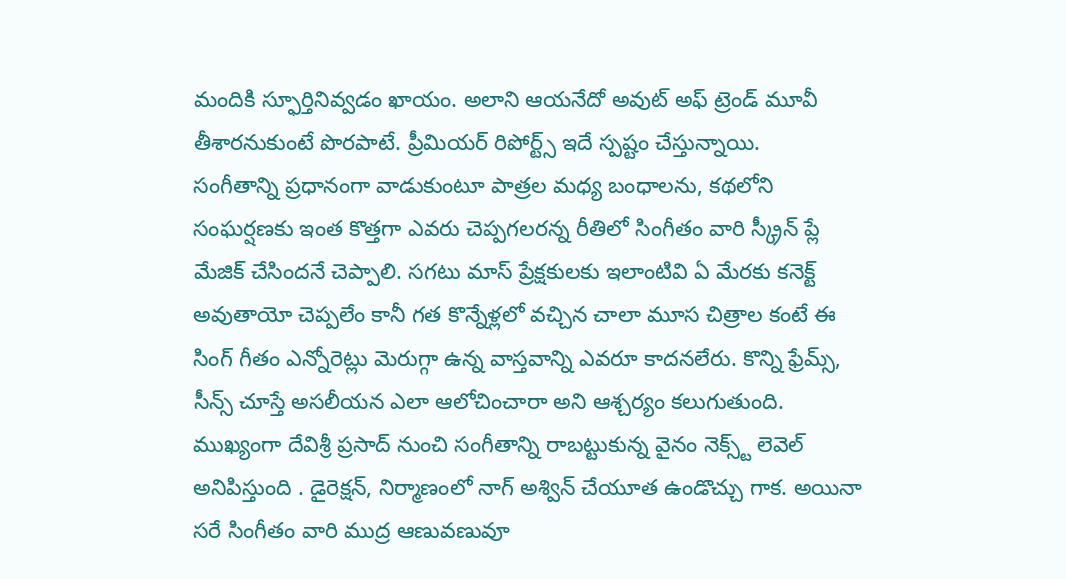మందికి స్ఫూర్తినివ్వడం ఖాయం. అలాని ఆయనేదో అవుట్ అఫ్ ట్రెండ్ మూవీ తీశారనుకుంటే పొరపాటే. ప్రీమియర్ రిపోర్ట్స్ ఇదే స్పష్టం చేస్తున్నాయి.
సంగీతాన్ని ప్రధానంగా వాడుకుంటూ పాత్రల మధ్య బంధాలను, కథలోని సంఘర్షణకు ఇంత కొత్తగా ఎవరు చెప్పగలరన్న రీతిలో సింగీతం వారి స్క్రీన్ ప్లే మేజిక్ చేసిందనే చెప్పాలి. సగటు మాస్ ప్రేక్షకులకు ఇలాంటివి ఏ మేరకు కనెక్ట్ అవుతాయో చెప్పలేం కానీ గత కొన్నేళ్లలో వచ్చిన చాలా మూస చిత్రాల కంటే ఈ సింగ్ గీతం ఎన్నోరెట్లు మెరుగ్గా ఉన్న వాస్తవాన్ని ఎవరూ కాదనలేరు. కొన్ని ఫ్రేమ్స్, సీన్స్ చూస్తే అసలీయన ఎలా ఆలోచించారా అని ఆశ్చర్యం కలుగుతుంది.
ముఖ్యంగా దేవిశ్రీ ప్రసాద్ నుంచి సంగీతాన్ని రాబట్టుకున్న వైనం నెక్స్ట్ లెవెల్ అనిపిస్తుంది . డైరెక్షన్, నిర్మాణంలో నాగ్ అశ్విన్ చేయూత ఉండొచ్చు గాక. అయినా సరే సింగీతం వారి ముద్ర ఆణువణువూ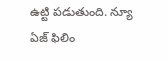ఉట్టి పడుతుంది. న్యూ ఏజ్ ఫిలిం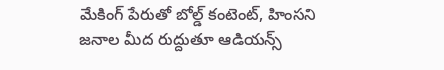మేకింగ్ పేరుతో బోల్డ్ కంటెంట్, హింసని జనాల మీద రుద్దుతూ ఆడియన్స్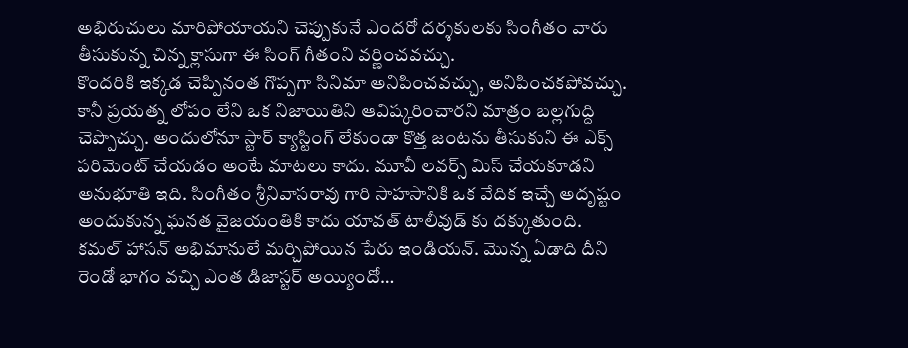అభిరుచులు మారిపోయాయని చెప్పుకునే ఎందరో దర్శకులకు సింగీతం వారు తీసుకున్న చిన్న క్లాసుగా ఈ సింగ్ గీతంని వర్ణించవచ్చు.
కొందరికి ఇక్కడ చెప్పినంత గొప్పగా సినిమా అనిపించవచ్చు, అనిపించకపోవచ్చు. కానీ ప్రయత్న లోపం లేని ఒక నిజాయితిని ఆవిష్కరించారని మాత్రం బల్లగుద్ది చెప్పొచ్చు. అందులోనూ స్టార్ క్యాస్టింగ్ లేకుండా కొత్త జంటను తీసుకుని ఈ ఎక్స్ పరిమెంట్ చేయడం అంటే మాటలు కాదు. మూవీ లవర్స్ మిస్ చేయకూడని అనుభూతి ఇది. సింగీతం శ్రీనివాసరావు గారి సాహసానికి ఒక వేదిక ఇచ్చే అదృష్టం అందుకున్న ఘనత వైజయంతికి కాదు యావత్ టాలీవుడ్ కు దక్కుతుంది.
కమల్ హాసన్ అభిమానులే మర్చిపోయిన పేరు ఇండియన్. మొన్న ఏడాది దీని రెండో భాగం వచ్చి ఎంత డిజాస్టర్ అయ్యిందో…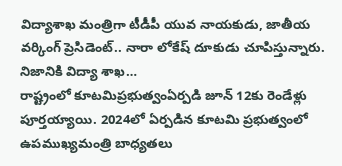విద్యాశాఖ మంత్రిగా టీడీపీ యువ నాయకుడు, జాతీయ వర్కింగ్ ప్రెసిడెంట్.. నారా లోకేష్ దూకుడు చూపిస్తున్నారు. నిజానికి విద్యా శాఖ…
రాష్ట్రంలో కూటమిప్రభుత్వంఏర్పడి జూన్ 12కు రెండేళ్లు పూర్తయ్యాయి. 2024లో ఏర్పడిన కూటమి ప్రభుత్వంలో ఉపముఖ్యమంత్రి బాధ్యతలు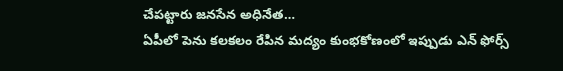చేపట్టారు జనసేన అధినేత…
ఏపీలో పెను కలకలం రేపిన మద్యం కుంభకోణంలో ఇప్పుడు ఎన్ ఫోర్స్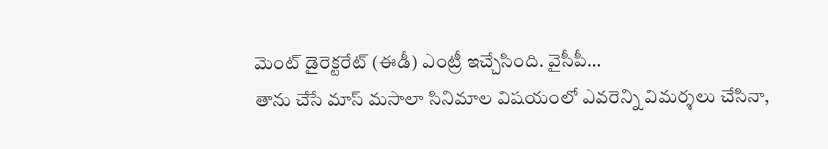మెంట్ డైరెక్టరేట్ (ఈడీ) ఎంట్రీ ఇచ్చేసింది. వైసీపీ…
తాను చేసే మాస్ మసాలా సినిమాల విషయంలో ఎవరెన్ని విమర్శలు చేసినా,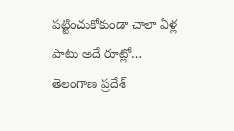పట్టించుకోకుండా చాలా ఏళ్ల పాటు అదే రూట్లో…
తెలంగాణ ప్రదేశ్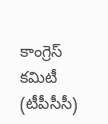కాంగ్రెస్ కమిటీ (టీపీసీసీ)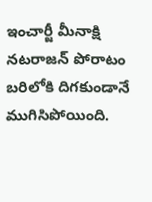ఇంచార్జీ మీనాక్షి నటరాజన్ పోరాటం బరిలోకి దిగకుండానే ముగిసిపోయింది.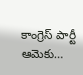కాంగ్రెస్ పార్టీ ఆమెకు…